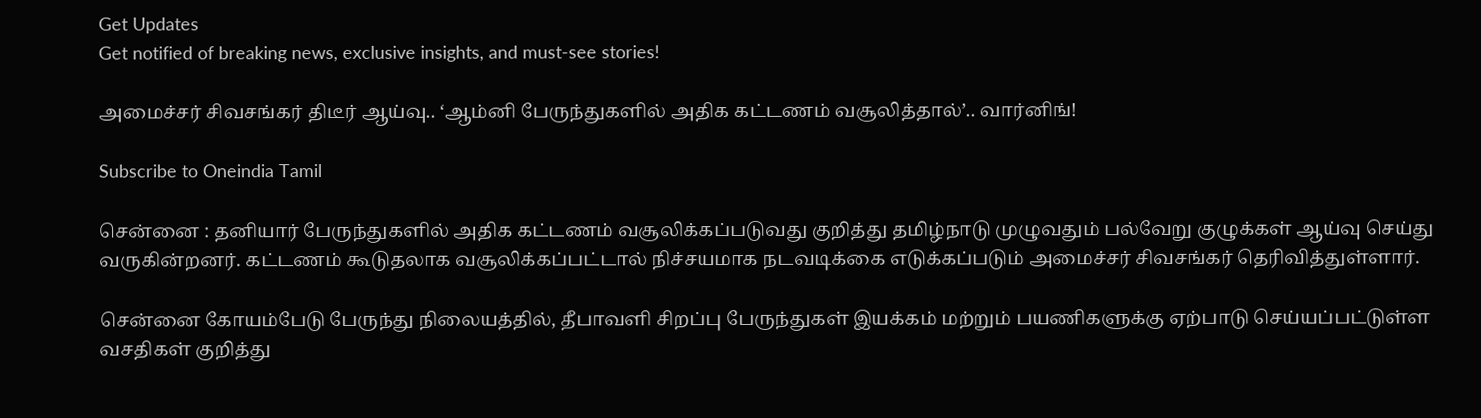Get Updates
Get notified of breaking news, exclusive insights, and must-see stories!

அமைச்சர் சிவசங்கர் திடீர் ஆய்வு.. ‘ஆம்னி பேருந்துகளில் அதிக கட்டணம் வசூலித்தால்’.. வார்னிங்!

Subscribe to Oneindia Tamil

சென்னை : தனியார் பேருந்துகளில் அதிக கட்டணம் வசூலிக்கப்படுவது குறித்து தமிழ்நாடு முழுவதும் பல்வேறு குழுக்கள் ஆய்வு செய்து வருகின்றனர். கட்டணம் கூடுதலாக வசூலிக்கப்பட்டால் நிச்சயமாக நடவடிக்கை எடுக்கப்படும் அமைச்சர் சிவசங்கர் தெரிவித்துள்ளார்.

சென்னை கோயம்பேடு பேருந்து நிலையத்தில், தீபாவளி சிறப்பு பேருந்துகள் இயக்கம் மற்றும் பயணிகளுக்கு ஏற்பாடு செய்யப்பட்டுள்ள வசதிகள் குறித்து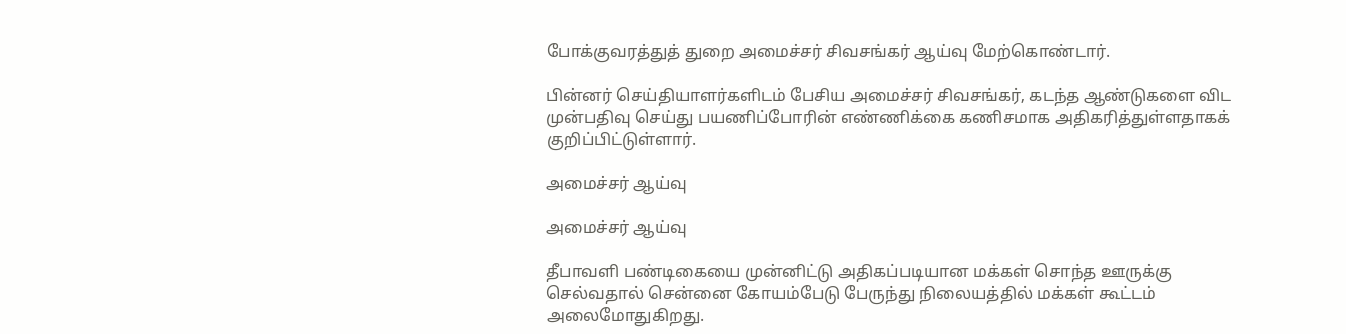போக்குவரத்துத் துறை அமைச்சர் சிவசங்கர் ஆய்வு மேற்கொண்டார்.

பின்னர் செய்தியாளர்களிடம் பேசிய அமைச்சர் சிவசங்கர், கடந்த ஆண்டுகளை விட முன்பதிவு செய்து பயணிப்போரின் எண்ணிக்கை கணிசமாக அதிகரித்துள்ளதாகக் குறிப்பிட்டுள்ளார்.

அமைச்சர் ஆய்வு

அமைச்சர் ஆய்வு

தீபாவளி பண்டிகையை முன்னிட்டு அதிகப்படியான மக்கள் சொந்த ஊருக்கு செல்வதால் சென்னை கோயம்பேடு பேருந்து நிலையத்தில் மக்கள் கூட்டம் அலைமோதுகிறது.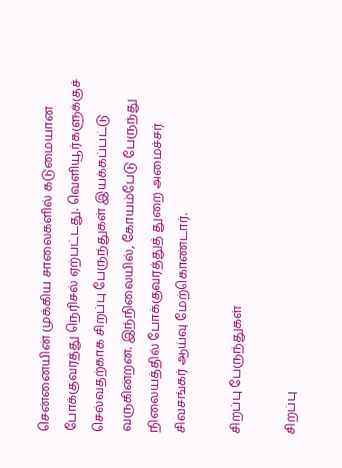சென்னையின் முக்கிய சாலைகளில் கடுமையான போக்குவரத்து நெரிசல் ஏற்பட்டது. வெளியூர்களுக்குச் செல்வதற்காக சிறப்பு பேருந்துகள் இயக்கப்பட்டு வருகின்றன. இந்நிலையில், கோயம்பேடு பேருந்து நிலையத்தில் போக்குவரத்துத் துறை அமைச்சர் சிவசங்கர் ஆய்வு மேற்கொண்டார்.

சிறப்பு பேருந்துகள்

சிறப்பு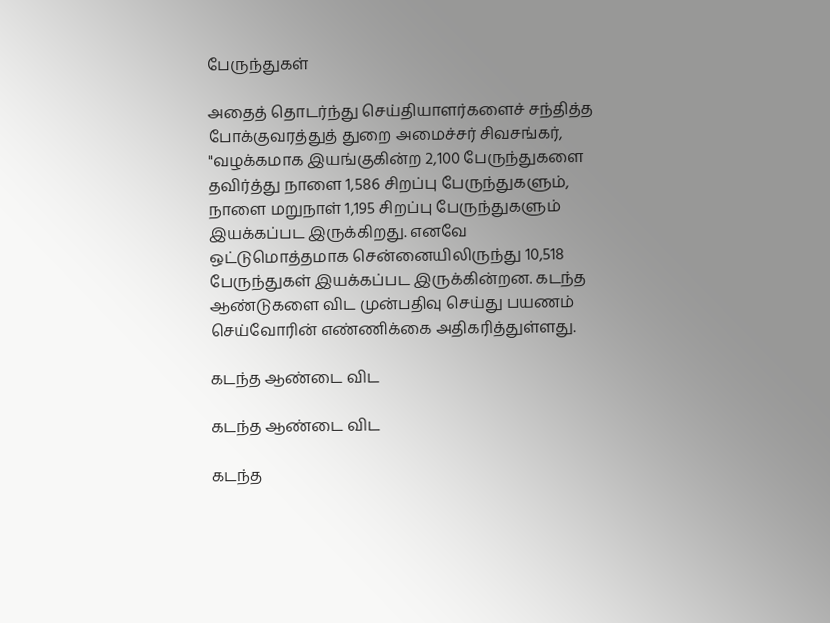பேருந்துகள்

அதைத் தொடர்ந்து செய்தியாளர்களைச் சந்தித்த போக்குவரத்துத் துறை அமைச்சர் சிவசங்கர், "வழக்கமாக இயங்குகின்ற 2,100 பேருந்துகளை தவிர்த்து நாளை 1,586 சிறப்பு பேருந்துகளும், நாளை மறுநாள் 1,195 சிறப்பு பேருந்துகளும் இயக்கப்பட இருக்கிறது. எனவே ஒட்டுமொத்தமாக சென்னையிலிருந்து 10,518 பேருந்துகள் இயக்கப்பட இருக்கின்றன. கடந்த ஆண்டுகளை விட முன்பதிவு செய்து பயணம் செய்வோரின் எண்ணிக்கை அதிகரித்துள்ளது.

கடந்த ஆண்டை விட

கடந்த ஆண்டை விட

கடந்த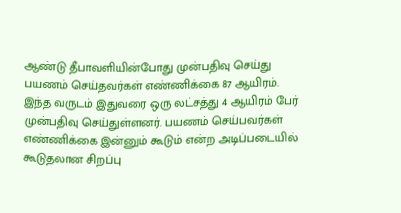ஆண்டு தீபாவளியின்போது முன்பதிவு செய்து பயணம் செய்தவர்கள் எண்ணிக்கை 87 ஆயிரம். இந்த வருடம் இதுவரை ஒரு லட்சத்து 4 ஆயிரம் பேர் முன்பதிவு செய்துள்ளனர். பயணம் செய்பவர்கள் எண்ணிக்கை இன்னும் கூடும் என்ற அடிப்படையில் கூடுதலான சிறப்பு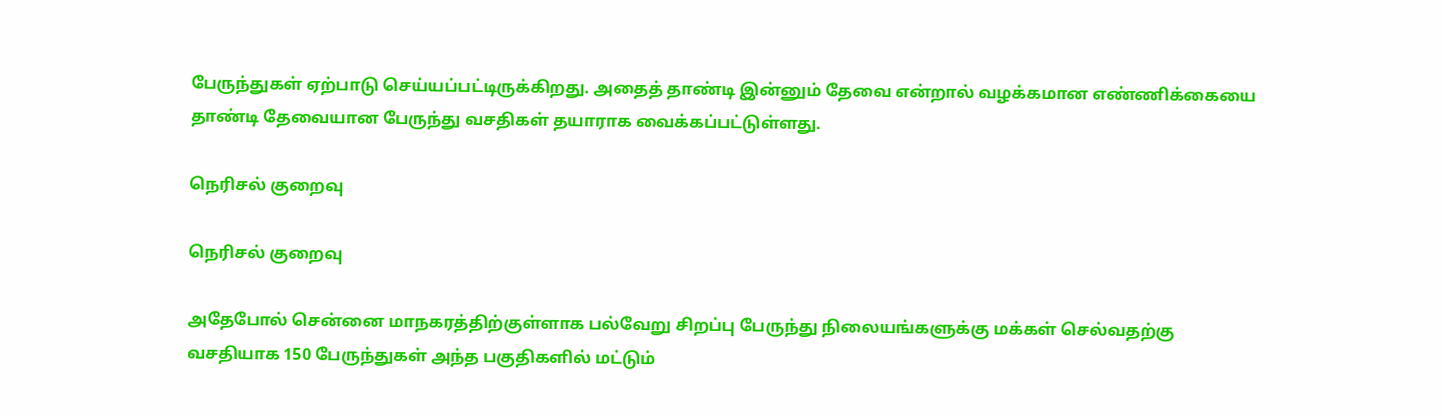பேருந்துகள் ஏற்பாடு செய்யப்பட்டிருக்கிறது. அதைத் தாண்டி இன்னும் தேவை என்றால் வழக்கமான எண்ணிக்கையை தாண்டி தேவையான பேருந்து வசதிகள் தயாராக வைக்கப்பட்டுள்ளது.

நெரிசல் குறைவு

நெரிசல் குறைவு

அதேபோல் சென்னை மாநகரத்திற்குள்ளாக பல்வேறு சிறப்பு பேருந்து நிலையங்களுக்கு மக்கள் செல்வதற்கு வசதியாக 150 பேருந்துகள் அந்த பகுதிகளில் மட்டும்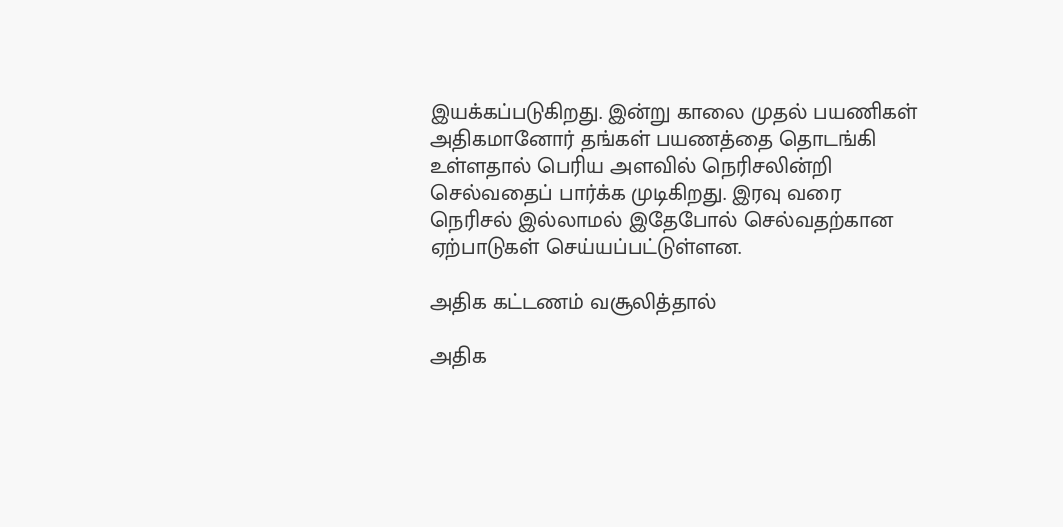இயக்கப்படுகிறது. இன்று காலை முதல் பயணிகள் அதிகமானோர் தங்கள் பயணத்தை தொடங்கி உள்ளதால் பெரிய அளவில் நெரிசலின்றி செல்வதைப் பார்க்க முடிகிறது. இரவு வரை நெரிசல் இல்லாமல் இதேபோல் செல்வதற்கான ஏற்பாடுகள் செய்யப்பட்டுள்ளன.

அதிக கட்டணம் வசூலித்தால்

அதிக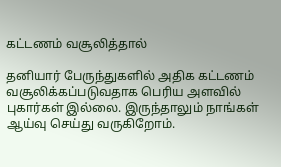கட்டணம் வசூலித்தால்

தனியார் பேருந்துகளில் அதிக கட்டணம் வசூலிக்கப்படுவதாக பெரிய அளவில் புகார்கள் இல்லை. இருந்தாலும் நாங்கள் ஆய்வு செய்து வருகிறோம்.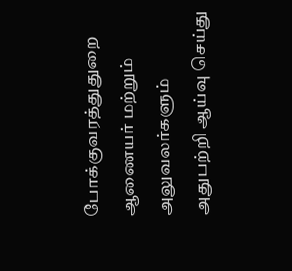போக்குவரத்துதுறை ஆணையர் மற்றும் அலுவலர்களும் அதுபற்றி ஆய்வு செய்து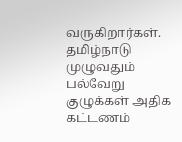வருகிறார்கள். தமிழ்நாடு முழுவதும் பல்வேறு குழுக்கள் அதிக கட்டணம்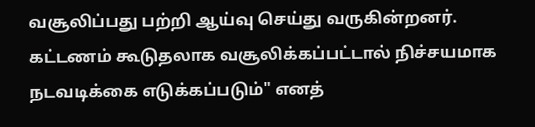வசூலிப்பது பற்றி ஆய்வு செய்து வருகின்றனர். கட்டணம் கூடுதலாக வசூலிக்கப்பட்டால் நிச்சயமாக நடவடிக்கை எடுக்கப்படும்" எனத்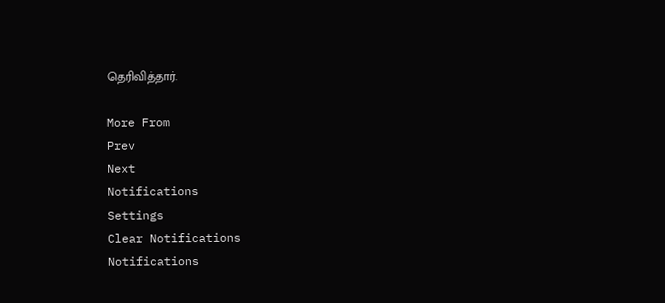தெரிவித்தார்.

More From
Prev
Next
Notifications
Settings
Clear Notifications
Notifications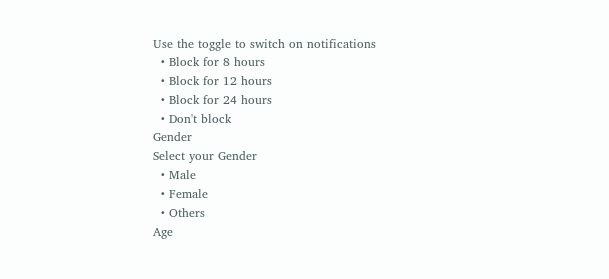Use the toggle to switch on notifications
  • Block for 8 hours
  • Block for 12 hours
  • Block for 24 hours
  • Don't block
Gender
Select your Gender
  • Male
  • Female
  • Others
Age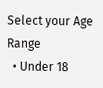Select your Age Range
  • Under 18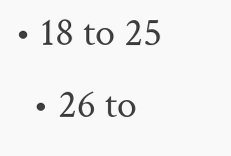• 18 to 25
  • 26 to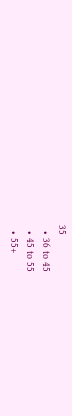35
  • 36 to 45
  • 45 to 55
  • 55+